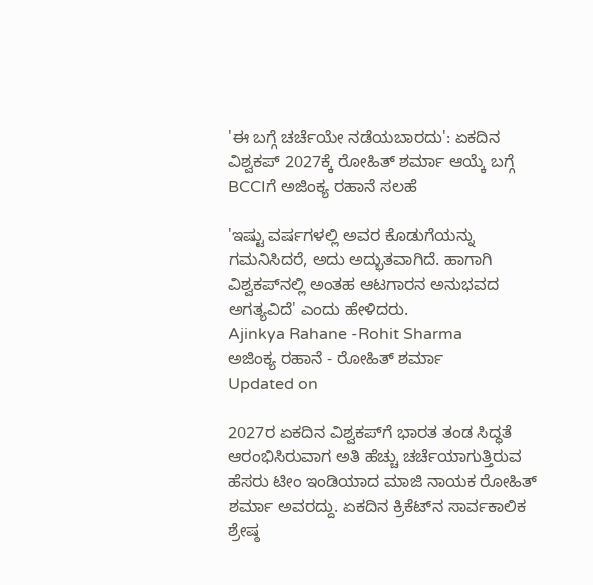'ಈ ಬಗ್ಗೆ ಚರ್ಚೆಯೇ ನಡೆಯಬಾರದು': ಏಕದಿನ ವಿಶ್ವಕಪ್ 2027ಕ್ಕೆ ರೋಹಿತ್ ಶರ್ಮಾ ಆಯ್ಕೆ ಬಗ್ಗೆ BCCIಗೆ ಅಜಿಂಕ್ಯ ರಹಾನೆ ಸಲಹೆ

'ಇಷ್ಟು ವರ್ಷಗಳಲ್ಲಿ ಅವರ ಕೊಡುಗೆಯನ್ನು ಗಮನಿಸಿದರೆ, ಅದು ಅದ್ಭುತವಾಗಿದೆ. ಹಾಗಾಗಿ ವಿಶ್ವಕಪ್‌ನಲ್ಲಿ ಅಂತಹ ಆಟಗಾರನ ಅನುಭವದ ಅಗತ್ಯವಿದೆ' ಎಂದು ಹೇಳಿದರು.
Ajinkya Rahane -Rohit Sharma
ಅಜಿಂಕ್ಯ ರಹಾನೆ - ರೋಹಿತ್ ಶರ್ಮಾ
Updated on

2027ರ ಏಕದಿನ ವಿಶ್ವಕಪ್‌ಗೆ ಭಾರತ ತಂಡ ಸಿದ್ಧತೆ ಆರಂಭಿಸಿರುವಾಗ ಅತಿ ಹೆಚ್ಚು ಚರ್ಚೆಯಾಗುತ್ತಿರುವ ಹೆಸರು ಟೀಂ ಇಂಡಿಯಾದ ಮಾಜಿ ನಾಯಕ ರೋಹಿತ್ ಶರ್ಮಾ ಅವರದ್ದು. ಏಕದಿನ ಕ್ರಿಕೆಟ್‌ನ ಸಾರ್ವಕಾಲಿಕ ಶ್ರೇಷ್ಠ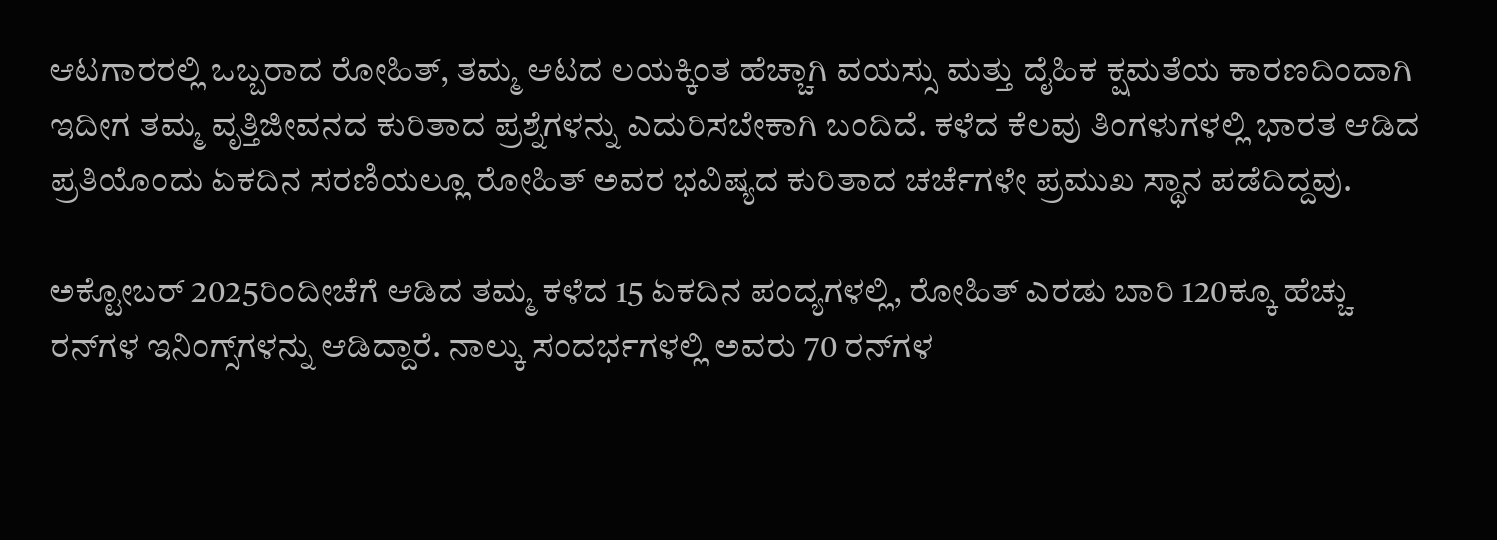ಆಟಗಾರರಲ್ಲಿ ಒಬ್ಬರಾದ ರೋಹಿತ್, ತಮ್ಮ ಆಟದ ಲಯಕ್ಕಿಂತ ಹೆಚ್ಚಾಗಿ ವಯಸ್ಸು ಮತ್ತು ದೈಹಿಕ ಕ್ಷಮತೆಯ ಕಾರಣದಿಂದಾಗಿ ಇದೀಗ ತಮ್ಮ ವೃತ್ತಿಜೀವನದ ಕುರಿತಾದ ಪ್ರಶ್ನೆಗಳನ್ನು ಎದುರಿಸಬೇಕಾಗಿ ಬಂದಿದೆ. ಕಳೆದ ಕೆಲವು ತಿಂಗಳುಗಳಲ್ಲಿ ಭಾರತ ಆಡಿದ ಪ್ರತಿಯೊಂದು ಏಕದಿನ ಸರಣಿಯಲ್ಲೂ ರೋಹಿತ್ ಅವರ ಭವಿಷ್ಯದ ಕುರಿತಾದ ಚರ್ಚೆಗಳೇ ಪ್ರಮುಖ ಸ್ಥಾನ ಪಡೆದಿದ್ದವು.

ಅಕ್ಟೋಬರ್ 2025ರಿಂದೀಚೆಗೆ ಆಡಿದ ತಮ್ಮ ಕಳೆದ 15 ಏಕದಿನ ಪಂದ್ಯಗಳಲ್ಲಿ, ರೋಹಿತ್ ಎರಡು ಬಾರಿ 120ಕ್ಕೂ ಹೆಚ್ಚು ರನ್‌ಗಳ ಇನಿಂಗ್ಸ್‌ಗಳನ್ನು ಆಡಿದ್ದಾರೆ. ನಾಲ್ಕು ಸಂದರ್ಭಗಳಲ್ಲಿ ಅವರು 70 ರನ್‌ಗಳ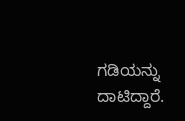ಗಡಿಯನ್ನು ದಾಟಿದ್ದಾರೆ.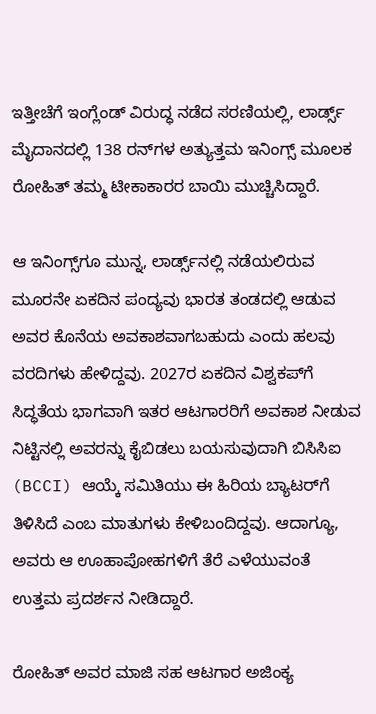ಇತ್ತೀಚೆಗೆ ಇಂಗ್ಲೆಂಡ್ ವಿರುದ್ಧ ನಡೆದ ಸರಣಿಯಲ್ಲಿ, ಲಾರ್ಡ್ಸ್ ಮೈದಾನದಲ್ಲಿ 138 ರನ್‌ಗಳ ಅತ್ಯುತ್ತಮ ಇನಿಂಗ್ಸ್ ಮೂಲಕ ರೋಹಿತ್ ತಮ್ಮ ಟೀಕಾಕಾರರ ಬಾಯಿ ಮುಚ್ಚಿಸಿದ್ದಾರೆ.

ಆ ಇನಿಂಗ್ಸ್‌ಗೂ ಮುನ್ನ, ಲಾರ್ಡ್ಸ್‌ನಲ್ಲಿ ನಡೆಯಲಿರುವ ಮೂರನೇ ಏಕದಿನ ಪಂದ್ಯವು ಭಾರತ ತಂಡದಲ್ಲಿ ಆಡುವ ಅವರ ಕೊನೆಯ ಅವಕಾಶವಾಗಬಹುದು ಎಂದು ಹಲವು ವರದಿಗಳು ಹೇಳಿದ್ದವು. 2027ರ ಏಕದಿನ ವಿಶ್ವಕಪ್‌ಗೆ ಸಿದ್ಧತೆಯ ಭಾಗವಾಗಿ ಇತರ ಆಟಗಾರರಿಗೆ ಅವಕಾಶ ನೀಡುವ ನಿಟ್ಟಿನಲ್ಲಿ ಅವರನ್ನು ಕೈಬಿಡಲು ಬಯಸುವುದಾಗಿ ಬಿಸಿಸಿಐ (BCCI) ಆಯ್ಕೆ ಸಮಿತಿಯು ಈ ಹಿರಿಯ ಬ್ಯಾಟರ್‌ಗೆ ತಿಳಿಸಿದೆ ಎಂಬ ಮಾತುಗಳು ಕೇಳಿಬಂದಿದ್ದವು. ಆದಾಗ್ಯೂ, ಅವರು ಆ ಊಹಾಪೋಹಗಳಿಗೆ ತೆರೆ ಎಳೆಯುವಂತೆ ಉತ್ತಮ ಪ್ರದರ್ಶನ ನೀಡಿದ್ದಾರೆ.

ರೋಹಿತ್ ಅವರ ಮಾಜಿ ಸಹ ಆಟಗಾರ ಅಜಿಂಕ್ಯ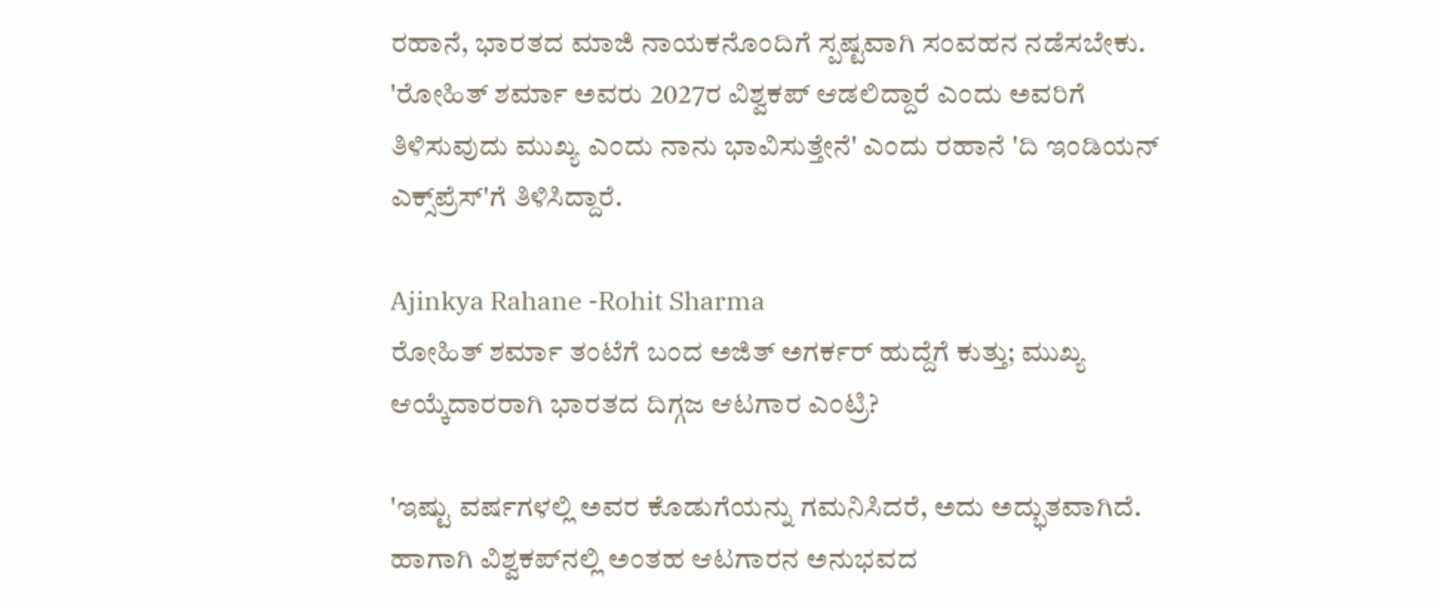ರಹಾನೆ, ಭಾರತದ ಮಾಜಿ ನಾಯಕನೊಂದಿಗೆ ಸ್ಪಷ್ಟವಾಗಿ ಸಂವಹನ ನಡೆಸಬೇಕು. 'ರೋಹಿತ್ ಶರ್ಮಾ ಅವರು 2027ರ ವಿಶ್ವಕಪ್ ಆಡಲಿದ್ದಾರೆ ಎಂದು ಅವರಿಗೆ ತಿಳಿಸುವುದು ಮುಖ್ಯ ಎಂದು ನಾನು ಭಾವಿಸುತ್ತೇನೆ' ಎಂದು ರಹಾನೆ 'ದಿ ಇಂಡಿಯನ್ ಎಕ್ಸ್‌ಪ್ರೆಸ್'ಗೆ ತಿಳಿಸಿದ್ದಾರೆ.

Ajinkya Rahane -Rohit Sharma
ರೋಹಿತ್ ಶರ್ಮಾ ತಂಟೆಗೆ ಬಂದ ಅಜಿತ್ ಅಗರ್ಕರ್ ಹುದ್ದೆಗೆ ಕುತ್ತು; ಮುಖ್ಯ ಆಯ್ಕೆದಾರರಾಗಿ ಭಾರತದ ದಿಗ್ಗಜ ಆಟಗಾರ ಎಂಟ್ರಿ?

'ಇಷ್ಟು ವರ್ಷಗಳಲ್ಲಿ ಅವರ ಕೊಡುಗೆಯನ್ನು ಗಮನಿಸಿದರೆ, ಅದು ಅದ್ಭುತವಾಗಿದೆ. ಹಾಗಾಗಿ ವಿಶ್ವಕಪ್‌ನಲ್ಲಿ ಅಂತಹ ಆಟಗಾರನ ಅನುಭವದ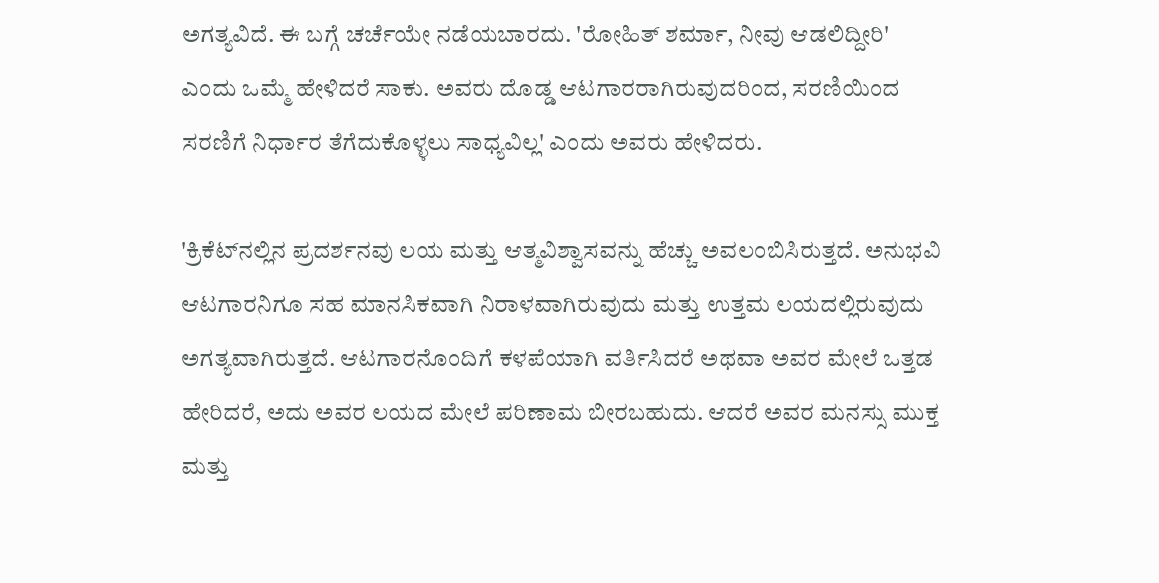ಅಗತ್ಯವಿದೆ. ಈ ಬಗ್ಗೆ ಚರ್ಚೆಯೇ ನಡೆಯಬಾರದು. 'ರೋಹಿತ್ ಶರ್ಮಾ, ನೀವು ಆಡಲಿದ್ದೀರಿ' ಎಂದು ಒಮ್ಮೆ ಹೇಳಿದರೆ ಸಾಕು. ಅವರು ದೊಡ್ಡ ಆಟಗಾರರಾಗಿರುವುದರಿಂದ, ಸರಣಿಯಿಂದ ಸರಣಿಗೆ ನಿರ್ಧಾರ ತೆಗೆದುಕೊಳ್ಳಲು ಸಾಧ್ಯವಿಲ್ಲ' ಎಂದು ಅವರು ಹೇಳಿದರು.

'ಕ್ರಿಕೆಟ್‌ನಲ್ಲಿನ ಪ್ರದರ್ಶನವು ಲಯ ಮತ್ತು ಆತ್ಮವಿಶ್ವಾಸವನ್ನು ಹೆಚ್ಚು ಅವಲಂಬಿಸಿರುತ್ತದೆ. ಅನುಭವಿ ಆಟಗಾರನಿಗೂ ಸಹ ಮಾನಸಿಕವಾಗಿ ನಿರಾಳವಾಗಿರುವುದು ಮತ್ತು ಉತ್ತಮ ಲಯದಲ್ಲಿರುವುದು ಅಗತ್ಯವಾಗಿರುತ್ತದೆ. ಆಟಗಾರನೊಂದಿಗೆ ಕಳಪೆಯಾಗಿ ವರ್ತಿಸಿದರೆ ಅಥವಾ ಅವರ ಮೇಲೆ ಒತ್ತಡ ಹೇರಿದರೆ, ಅದು ಅವರ ಲಯದ ಮೇಲೆ ಪರಿಣಾಮ ಬೀರಬಹುದು. ಆದರೆ ಅವರ ಮನಸ್ಸು ಮುಕ್ತ ಮತ್ತು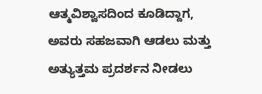ಆತ್ಮವಿಶ್ವಾಸದಿಂದ ಕೂಡಿದ್ದಾಗ, ಅವರು ಸಹಜವಾಗಿ ಆಡಲು ಮತ್ತು ಅತ್ಯುತ್ತಮ ಪ್ರದರ್ಶನ ನೀಡಲು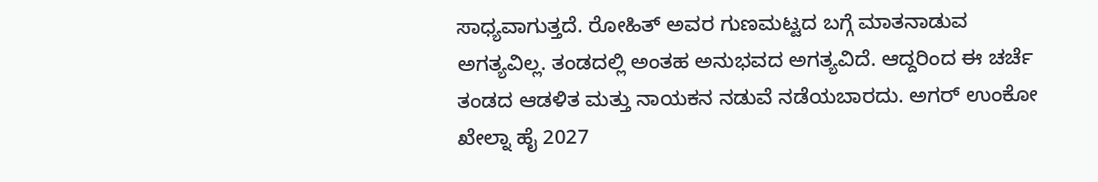ಸಾಧ್ಯವಾಗುತ್ತದೆ. ರೋಹಿತ್ ಅವರ ಗುಣಮಟ್ಟದ ಬಗ್ಗೆ ಮಾತನಾಡುವ ಅಗತ್ಯವಿಲ್ಲ. ತಂಡದಲ್ಲಿ ಅಂತಹ ಅನುಭವದ ಅಗತ್ಯವಿದೆ. ಆದ್ದರಿಂದ ಈ ಚರ್ಚೆ ತಂಡದ ಆಡಳಿತ ಮತ್ತು ನಾಯಕನ ನಡುವೆ ನಡೆಯಬಾರದು. ಅಗರ್ ಉಂಕೋ ಖೇಲ್ನಾ ಹೈ 2027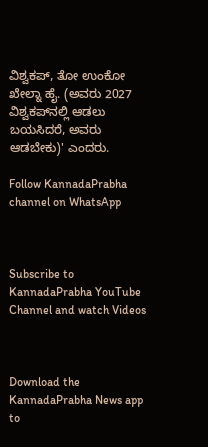ವಿಶ್ವಕಪ್, ತೋ ಉಂಕೋ ಖೇಲ್ನಾ ಹೈ. (ಅವರು 2027 ವಿಶ್ವಕಪ್‌ನಲ್ಲಿ ಆಡಲು ಬಯಸಿದರೆ, ಅವರು ಆಡಬೇಕು)' ಎಂದರು.

Follow KannadaPrabha channel on WhatsApp



Subscribe to KannadaPrabha YouTube Channel and watch Videos



Download the KannadaPrabha News app to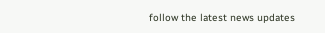follow the latest news updates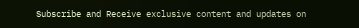Subscribe and Receive exclusive content and updates on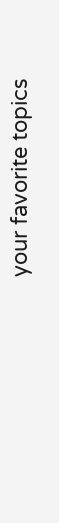your favorite topics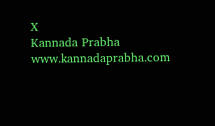X
Kannada Prabha
www.kannadaprabha.com